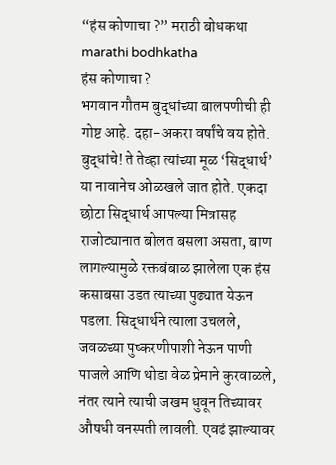“हंस कोणाचा ?” मराठी बोधकथा marathi bodhkatha
हंस कोणाचा ?
भगवान गौतम बुद्धांच्या बालपणीची ही गोष्ट आहे. दहा-अकरा वर्षांचे वय होते. बुद्धांचे! ते तेव्हा त्यांच्या मूळ ‘सिद्धार्थ’ या नावानेच ओळखले जात होते. एकदा छोटा सिद्धार्थ आपल्या मित्रासह राजोट्यानात बोलत बसला असता, बाण लागल्यामुळे रक्तबंबाळ झालेला एक हंस कसाबसा उडत त्याच्या पुढ्यात येऊन पडला. सिद्धार्थने त्याला उचलले, जवळच्या पुष्करणीपाशी नेऊन पाणी पाजले आणि थोडा वेळ प्रेमाने कुरवाळले, नंतर त्याने त्याची जखम धुवून तिच्यावर औषधी वनस्पती लावली. एवढं झाल्यावर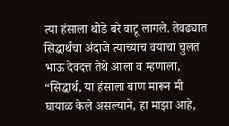त्या हंसाला थोडे बरे वाटू लागले. तेवढ्यात सिद्धार्थचा अंदाजे त्याच्याच वयाचा चुलत भाऊ देवदत्त तेथे आला व म्हणाला, “सिद्धार्थ, या हंसाला बाण मारून मी घायाळ केले असल्याने, हा माझा आहे,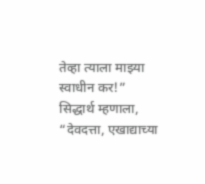तेव्हा त्याला माझ्या स्वाधीन कर!”
सिद्धार्थ म्हणाला, “देवदत्ता, एखाद्याच्या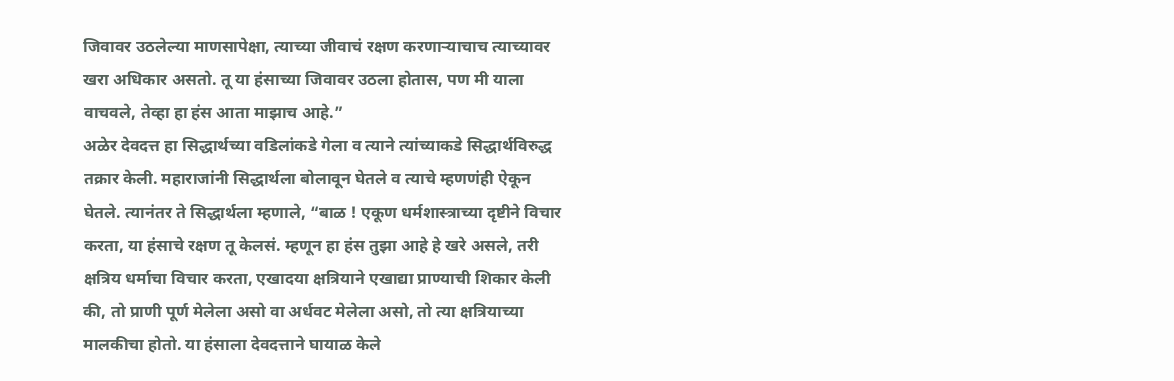जिवावर उठलेल्या माणसापेक्षा, त्याच्या जीवाचं रक्षण करणाऱ्याचाच त्याच्यावर खरा अधिकार असतो. तू या हंसाच्या जिवावर उठला होतास, पण मी याला वाचवले, तेव्हा हा हंस आता माझाच आहे.”
अळेर देवदत्त हा सिद्धार्थच्या वडिलांकडे गेला व त्याने त्यांच्याकडे सिद्धार्थविरुद्ध तक्रार केली. महाराजांनी सिद्धार्थला बोलावून घेतले व त्याचे म्हणणंही ऐकून घेतले. त्यानंतर ते सिद्धार्थला म्हणाले, “बाळ ! एकूण धर्मशास्त्राच्या दृष्टीने विचार करता, या हंसाचे रक्षण तू केलसं. म्हणून हा हंस तुझा आहे हे खरे असले, तरी क्षत्रिय धर्माचा विचार करता, एखादया क्षत्रियाने एखाद्या प्राण्याची शिकार केली की, तो प्राणी पूर्ण मेलेला असो वा अर्धवट मेलेला असो, तो त्या क्षत्रियाच्या मालकीचा होतो. या हंसाला देवदत्ताने घायाळ केले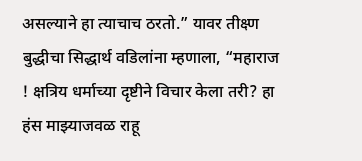असल्याने हा त्याचाच ठरतो.” यावर तीक्ष्ण बुद्धीचा सिद्धार्थ वडिलांना म्हणाला, “महाराज ! क्षत्रिय धर्माच्या दृष्टीने विचार केला तरी? हा हंस माझ्याजवळ राहू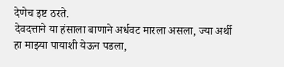देणेच इष्ट ठरते.
देवदत्ताने या हंसाला बाणाने अर्धवट मारला असला, ज्या अर्थी हा माझ्या पायाशी येऊन पडला,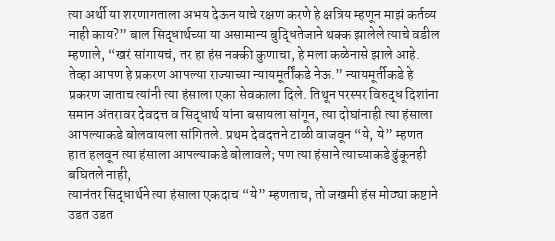त्या अर्थी या शरणागताला अभय देऊन याचे रक्षण करणे हे क्षत्रिय म्हणून माझं कर्तव्य नाही काय?” बाल सिद्धार्थच्या या असामान्य बुद्धितेजाने थक्क झालेले त्याचे वडील म्हणाले, “खरं सांगायचं, तर हा हंस नक्की कुणाचा, हे मला कळेनासे झाले आहे. तेव्हा आपण हे प्रकरण आपल्या राज्याच्या न्यायमूर्तींकडे नेऊ.” न्यायमूर्तीकडे हे प्रकरण जाताच त्यांनी त्या हंसाला एका सेवकाला दिले. तिथून परस्पर विरुद्ध दिशांना समान अंतरावर देवदत्त व सिद्धार्थ यांना बसायला सांगून, त्या दोघांनाही त्या हंसाला आपल्याकडे बोलवायला सांगितले. प्रथम देवदत्तने टाळी वाजवून “ये, ये” म्हणत हात हलवून त्या हंसाला आपल्याकडे बोलावले; पण त्या हंसाने त्याच्याकडे ढुंकूनही बघितले नाही,
त्यानंतर सिद्धार्थने त्या हंसाला एकदाच “ये” म्हणताच, तो जखमी हंस मोठ्या कष्टाने उडत उडत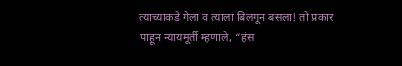त्याच्याकडे गेला व त्याला बिलगून बसला! तो प्रकार पाहून न्यायमूर्ती म्हणाले, “हंस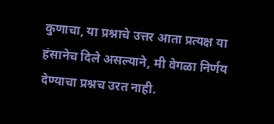कुणाचा, या प्रश्नाचे उत्तर आता प्रत्यक्ष या हंसानेच दिले असल्याने, मी वेगळा निर्णय देण्याचा प्रश्नच उरत नाही.